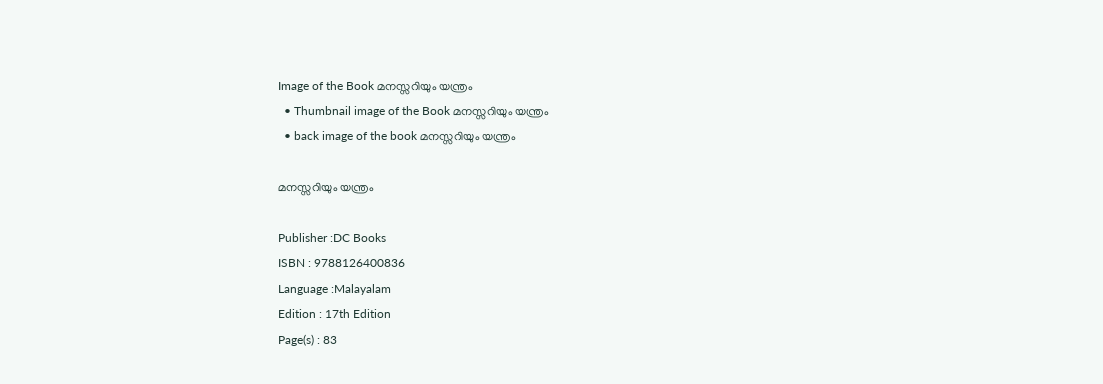Image of the Book മനസ്സറിയും യന്ത്രം
  • Thumbnail image of the Book മനസ്സറിയും യന്ത്രം
  • back image of the book മനസ്സറിയും യന്ത്രം

മനസ്സറിയും യന്ത്രം

Publisher :DC Books
ISBN : 9788126400836
Language :Malayalam
Edition : 17th Edition
Page(s) : 83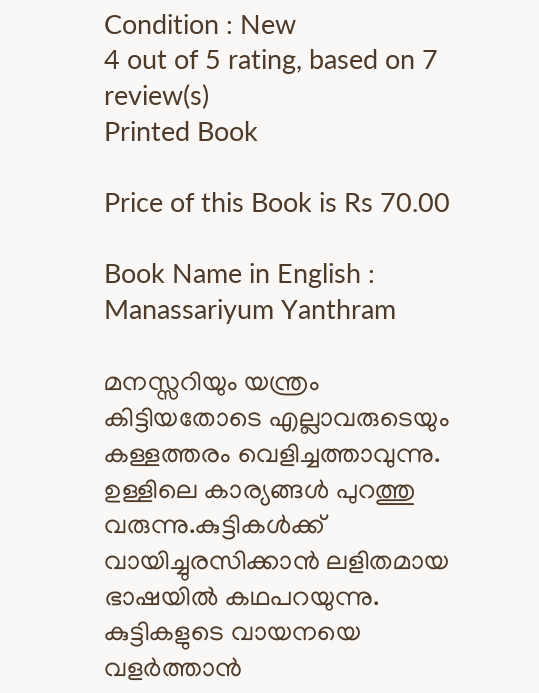Condition : New
4 out of 5 rating, based on 7 review(s)
Printed Book

Price of this Book is Rs 70.00

Book Name in English : Manassariyum Yanthram

മനസ്സറിയും യന്ത്രം കിട്ടിയതോടെ എല്ലാവരുടെയും കള്ളത്തരം വെളിച്ചത്താവുന്നു. ഉള്ളിലെ കാര്യങ്ങള്‍ പുറത്തു വരുന്നു.കുട്ടികള്‍ക്ക് വായിച്ചുരസിക്കാന്‍ ലളിതമായ ഭാഷയില്‍ കഥപറയുന്നു. കുട്ടികളുടെ വായനയെ വളര്‍ത്താന്‍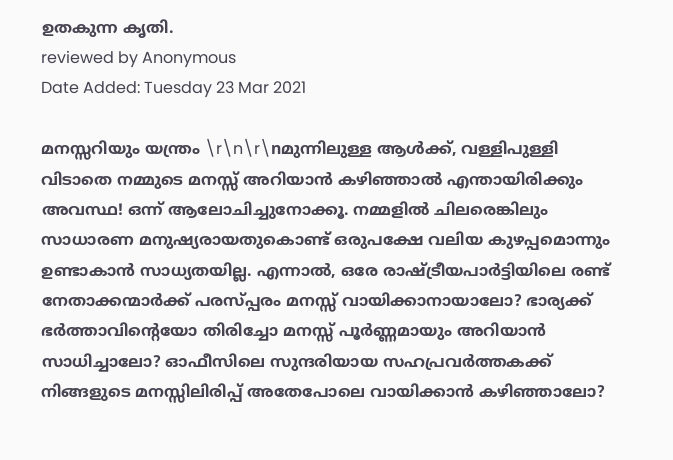ഉതകുന്ന കൃതി.
reviewed by Anonymous
Date Added: Tuesday 23 Mar 2021

മനസ്സറിയും യന്ത്രം \r\n\r\nമുന്നിലുള്ള ആൾക്ക്, വള്ളിപുള്ളി വിടാതെ നമ്മുടെ മനസ്സ് അറിയാൻ കഴിഞ്ഞാൽ എന്തായിരിക്കും അവസ്ഥ! ഒന്ന് ആലോചിച്ചുനോക്കൂ. നമ്മളിൽ ചിലരെങ്കിലും സാധാരണ മനുഷ്യരായതുകൊണ്ട് ഒരുപക്ഷേ വലിയ കുഴപ്പമൊന്നും ഉണ്ടാകാൻ സാധ്യതയില്ല. എന്നാൽ, ഒരേ രാഷ്ട്രീയപാർട്ടിയിലെ രണ്ട് നേതാക്കന്മാർക്ക് പരസ്പ്പരം മനസ്സ് വായിക്കാനായാലോ? ഭാര്യക്ക് ഭർത്താവിന്റെയോ തിരിച്ചോ മനസ്സ് പൂർണ്ണമായും അറിയാൻ സാധിച്ചാലോ? ഓഫീസിലെ സുന്ദരിയായ സഹപ്രവർത്തകക്ക് നിങ്ങളുടെ മനസ്സിലിരിപ്പ് അതേപോലെ വായിക്കാൻ കഴിഞ്ഞാലോ?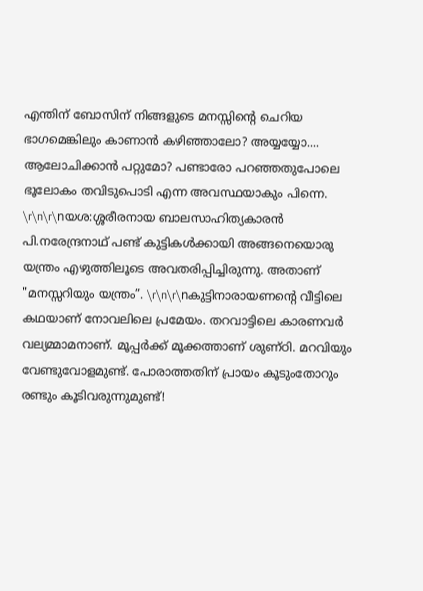എന്തിന് ബോസിന് നിങ്ങളുടെ മനസ്സിന്റെ ചെറിയ ഭാഗമെങ്കിലും കാണാൻ കഴിഞ്ഞാലോ? അയ്യയ്യോ.... ആലോചിക്കാൻ പറ്റുമോ? പണ്ടാരോ പറഞ്ഞതുപോലെ ഭൂലോകം തവിടുപൊടി എന്ന അവസ്ഥയാകും പിന്നെ. \r\n\r\nയശ:ശ്ശരീരനായ ബാലസാഹിത്യകാരൻ പി.നരേന്ദ്രനാഥ് പണ്ട് കുട്ടികൾക്കായി അങ്ങനെയൊരു യന്ത്രം എഴുത്തിലൂടെ അവതരിപ്പിച്ചിരുന്നു. അതാണ് "മനസ്സറിയും യന്ത്രം”. \r\n\r\nകുട്ടിനാരായണന്റെ വീട്ടിലെ കഥയാണ് നോവലിലെ പ്രമേയം. തറവാട്ടിലെ കാരണവർ വല്യമ്മാമനാണ്. മൂപ്പർക്ക് മൂക്കത്താണ് ശുണ്ഠി. മറവിയും വേണ്ടുവോളമുണ്ട്. പോരാത്തതിന് പ്രായം കൂടുംതോറും രണ്ടും കൂടിവരുന്നുമുണ്ട്!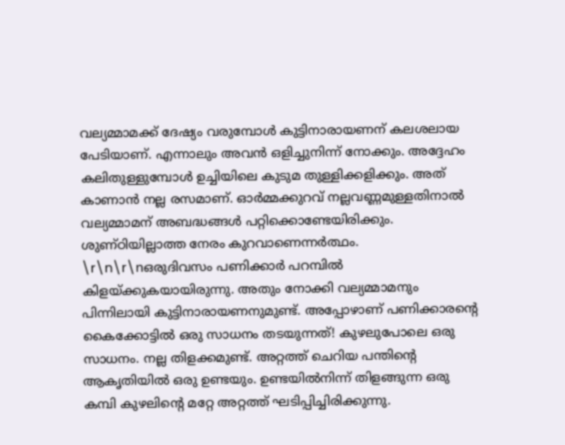വല്യമ്മാമക്ക് ദേഷ്യം വരുമ്പോൾ കുട്ടിനാരായണന് കലശലായ പേടിയാണ്. എന്നാലും അവൻ ഒളിച്ചുനിന്ന് നോക്കും. അദ്ദേഹം കലിതുള്ളുമ്പോൾ ഉച്ചിയിലെ കുടുമ തുള്ളിക്കളിക്കും. അത് കാണാൻ നല്ല രസമാണ്. ഓർമ്മക്കുറവ് നല്ലവണ്ണമുള്ളതിനാൽ വല്യമ്മാമന് അബദ്ധങ്ങൾ പറ്റിക്കൊണ്ടേയിരിക്കും. ശുണ്ഠിയില്ലാത്ത നേരം കുറവാണെന്നർത്ഥം. \r\n\r\nഒരുദിവസം പണിക്കാർ പറമ്പിൽ കിളയ്ക്കുകയായിരുന്നു. അതും നോക്കി വല്യമ്മാമനും പിന്നിലായി കുട്ടിനാരായണനുമുണ്ട്. അപ്പോഴാണ് പണിക്കാരന്റെ കൈക്കോട്ടിൽ ഒരു സാധനം തടയുന്നത്! കുഴലുപോലെ ഒരു സാധനം. നല്ല തിളക്കമുണ്ട്. അറ്റത്ത് ചെറിയ പന്തിന്റെ ആകൃതിയിൽ ഒരു ഉണ്ടയും. ഉണ്ടയിൽനിന്ന് തിളങ്ങുന്ന ഒരു കമ്പി കുഴലിന്റെ മറ്റേ അറ്റത്ത് ഘടിപ്പിച്ചിരിക്കുന്നു.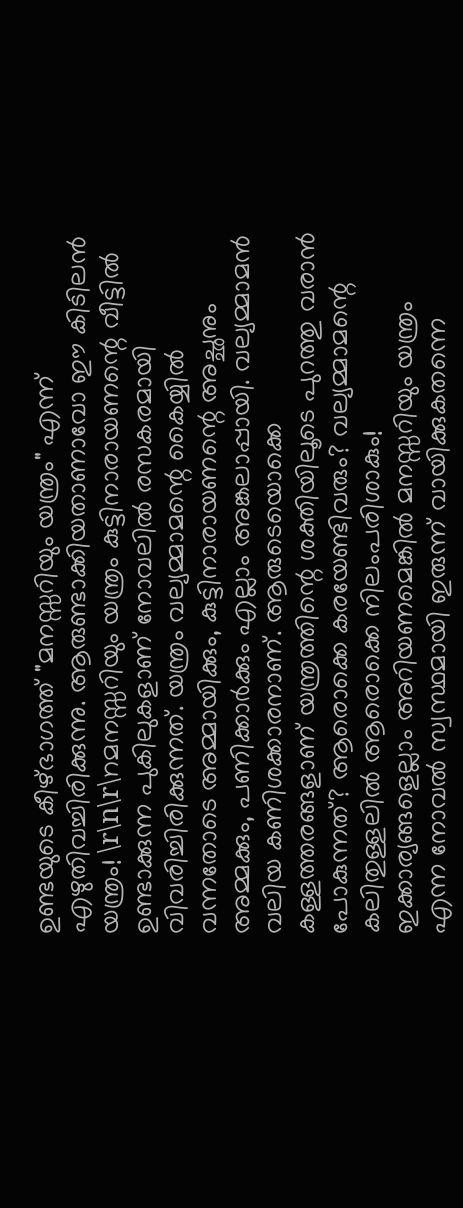ഉണ്ടയുടെ കീഴ്ഭാഗത്ത് "മനസ്സറിയും യന്ത്രം" എന്ന് എഴുതിവച്ചിരിക്കുന്നു. ആരുണ്ടാക്കിയതാണാവോ ഈ കിടിലൻ യന്ത്രം! \r\n\r\nമനസ്സറിയും യന്ത്രം കുട്ടിനാരായണന്റെ വീട്ടിൽ ഉണ്ടാക്കുന്ന പുകിലുകളാണ് നോവലിൽ രസകരമായി വിവരിച്ചിരിക്കുന്നത്. യന്ത്രം വല്യമ്മാമന്റെ കൈയ്യിൽ വന്നതോടെ അമ്മായിക്കും, കുട്ടിനാരായണന്റെ അച്ഛനും അമ്മക്കും, പണിക്കാർക്കും എല്ലാം അങ്കലാപ്പായി. വല്യമ്മാമൻ വലിയ കണിശക്കാരനാണ്. ആരുടെയൊക്കെ കള്ളത്തരങ്ങളാണ് യന്ത്രത്തിന്റെ ശക്തിയിലൂടെ പുറത്തു വരാൻ പോകുന്നത്? ആരൊക്കെ കരയേണ്ടിവരും? വല്യമ്മാമന്റെ കലിതുള്ളലിൽ ആരൊക്കെ നിലംപരിശാകും! ഇക്കാര്യങ്ങളെല്ലാം അറിയണമെങ്കിൽ മനസ്സറിയും യന്ത്രം എന്ന നോവൽ സ്വസ്ഥമായി ഇരുന്ന് വായിക്കുകതന്നെ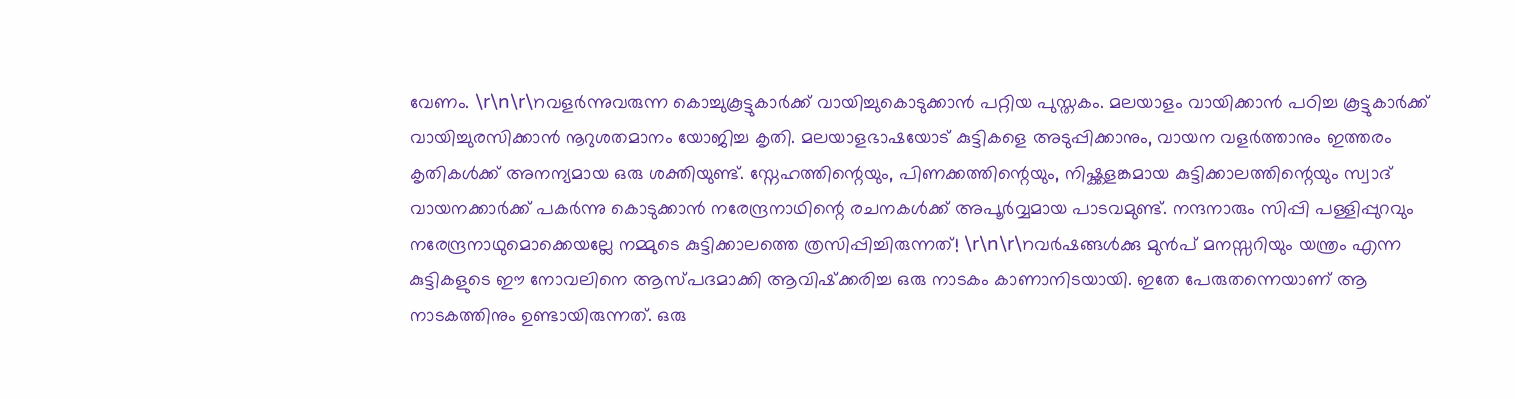വേണം. \r\n\r\nവളർന്നുവരുന്ന കൊച്ചുകൂട്ടുകാർക്ക് വായിച്ചുകൊടുക്കാൻ പറ്റിയ പുസ്തകം. മലയാളം വായിക്കാൻ പഠിച്ച കൂട്ടുകാർക്ക് വായിച്ചുരസിക്കാൻ നൂറുശതമാനം യോജിച്ച കൃതി. മലയാളഭാഷയോട് കുട്ടികളെ അടുപ്പിക്കാനും, വായന വളർത്താനും ഇത്തരം കൃതികൾക്ക് അനന്യമായ ഒരു ശക്തിയുണ്ട്. സ്നേഹത്തിന്റെയും, പിണക്കത്തിന്റെയും, നിഷ്ക്കളങ്കമായ കുട്ടിക്കാലത്തിന്റെയും സ്വാദ് വായനക്കാർക്ക് പകർന്നു കൊടുക്കാൻ നരേന്ദ്രനാഥിന്റെ രചനകൾക്ക് അപൂർവ്വമായ പാടവമുണ്ട്. നന്ദനാരും സിപ്പി പള്ളിപ്പുറവും നരേന്ദ്രനാഥുമൊക്കെയല്ലേ നമ്മുടെ കുട്ടിക്കാലത്തെ ത്രസിപ്പിച്ചിരുന്നത്! \r\n\r\nവർഷങ്ങൾക്കു മുൻപ് മനസ്സറിയും യന്ത്രം എന്ന കുട്ടികളുടെ ഈ നോവലിനെ ആസ്‌പദമാക്കി ആവിഷ്‌ക്കരിച്ച ഒരു നാടകം കാണാനിടയായി. ഇതേ പേരുതന്നെയാണ് ആ നാടകത്തിനും ഉണ്ടായിരുന്നത്. ഒരു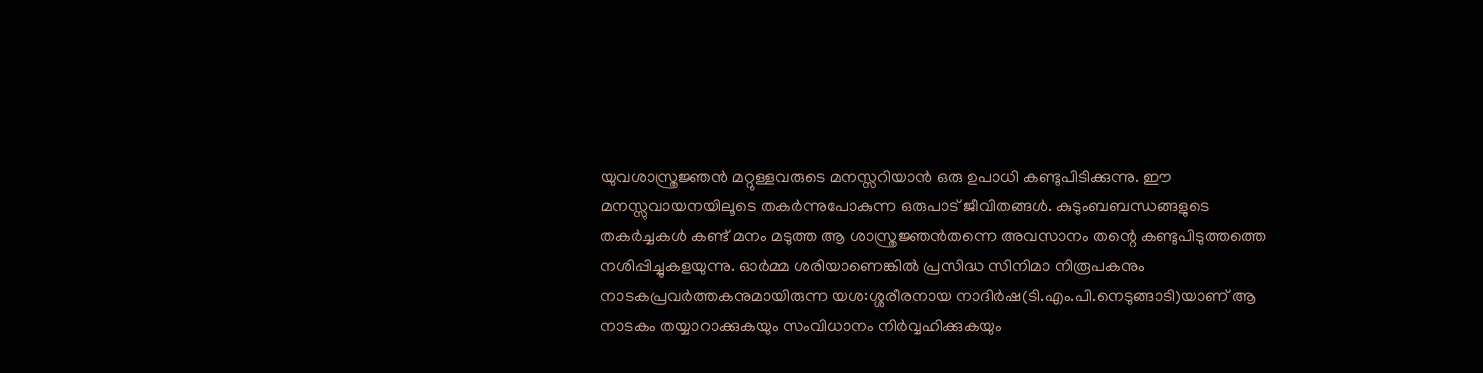യുവശാസ്ത്രജ്ഞൻ മറ്റുള്ളവരുടെ മനസ്സറിയാൻ ഒരു ഉപാധി കണ്ടുപിടിക്കുന്നു. ഈ മനസ്സുവായനയിലൂടെ തകർന്നുപോകുന്ന ഒരുപാട് ജീവിതങ്ങൾ. കുടുംബബന്ധങ്ങളുടെ തകർച്ചകൾ കണ്ട് മനം മടുത്ത ആ ശാസ്ത്രജ്ഞൻതന്നെ അവസാനം തന്റെ കണ്ടുപിടുത്തത്തെ നശിപ്പിച്ചുകളയുന്നു. ഓർമ്മ ശരിയാണെങ്കിൽ പ്രസിദ്ധ സിനിമാ നിരൂപകനും നാടകപ്രവർത്തകനുമായിരുന്ന യശ:ശ്ശരീരനായ നാദിർഷ(ടി.എം.പി.നെടുങ്ങാടി)യാണ് ആ നാടകം തയ്യാറാക്കുകയും സംവിധാനം നിർവ്വഹിക്കുകയും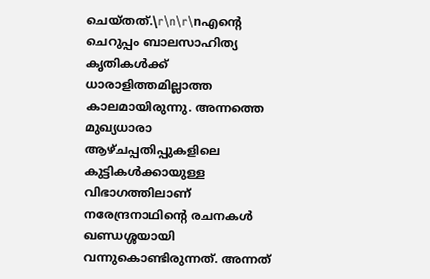ചെയ്തത്.\r\n\r\nഎന്റെ ചെറുപ്പം ബാലസാഹിത്യ കൃതികൾക്ക് ധാരാളിത്തമില്ലാത്ത കാലമായിരുന്നു. അന്നത്തെ മുഖ്യധാരാ ആഴ്ചപ്പതിപ്പുകളിലെ കുട്ടികൾക്കായുള്ള വിഭാഗത്തിലാണ് നരേന്ദ്രനാഥിന്റെ രചനകൾ ഖണ്ഡശ്ശയായി വന്നുകൊണ്ടിരുന്നത്. അന്നത്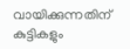വായിക്കുന്നതിന് കുട്ടികളും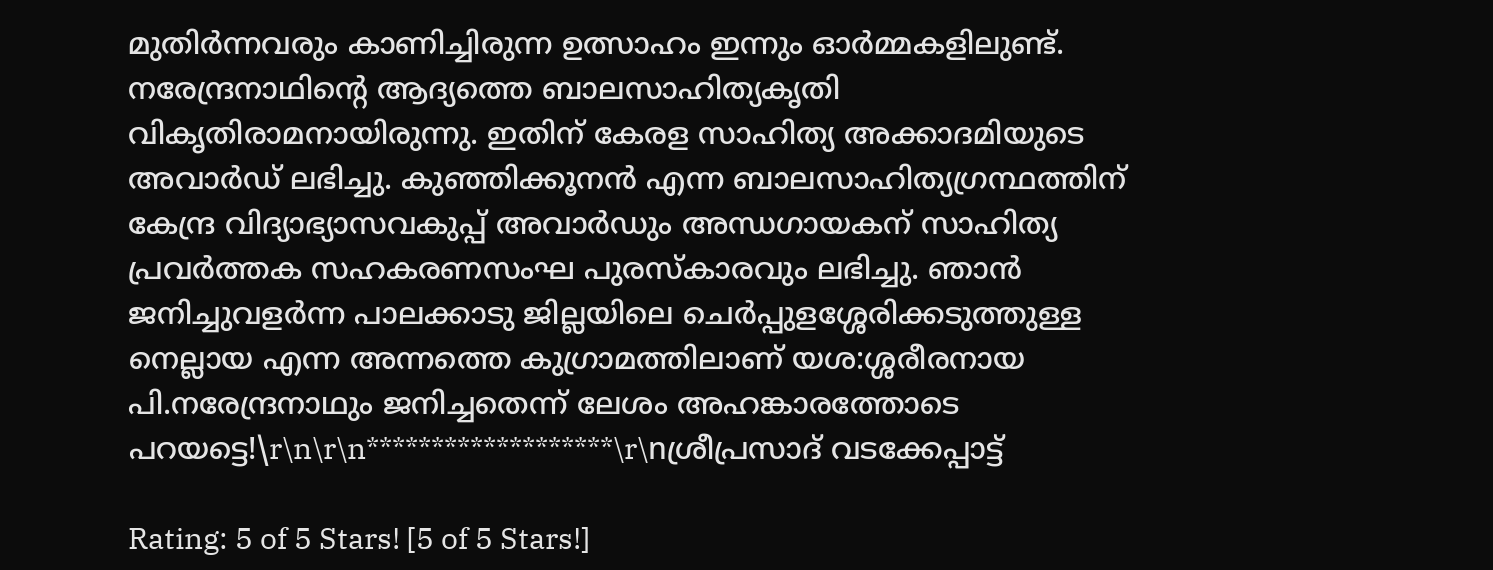മുതിർന്നവരും കാണിച്ചിരുന്ന ഉത്സാഹം ഇന്നും ഓർമ്മകളിലുണ്ട്. നരേന്ദ്രനാഥിന്റെ ആദ്യത്തെ ബാലസാഹിത്യകൃതി വികൃതിരാമനായിരുന്നു. ഇതിന്‌ കേരള സാഹിത്യ അക്കാദമിയുടെ അവാർഡ്‌ ലഭിച്ചു. കുഞ്ഞിക്കൂനൻ എന്ന ബാലസാഹിത്യഗ്രന്ഥത്തിന്‌ കേന്ദ്ര വിദ്യാഭ്യാസവകുപ്പ്‌ അവാർഡും അന്ധഗായകന്‌ സാഹിത്യ പ്രവർത്തക സഹകരണസംഘ പുരസ്‌കാരവും ലഭിച്ചു. ഞാൻ ജനിച്ചുവളർന്ന പാലക്കാടു ജില്ലയിലെ ചെർപ്പുളശ്ശേരിക്കടുത്തുള്ള നെല്ലായ എന്ന അന്നത്തെ കുഗ്രാമത്തിലാണ് യശ:ശ്ശരീരനായ പി.നരേന്ദ്രനാഥും ജനിച്ചതെന്ന് ലേശം അഹങ്കാരത്തോടെ പറയട്ടെ!\r\n\r\n*******************\r\nശ്രീപ്രസാദ്‌ വടക്കേപ്പാട്ട്

Rating: 5 of 5 Stars! [5 of 5 Stars!]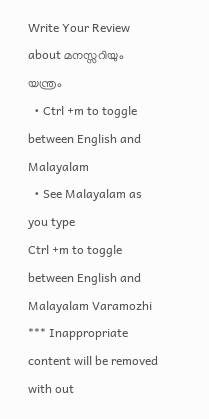Write Your Review about മനസ്സറിയും യന്ത്രം
  • Ctrl +m to toggle between English and Malayalam
  • See Malayalam as you type
Ctrl +m to toggle between English and Malayalam Varamozhi
*** Inappropriate content will be removed with out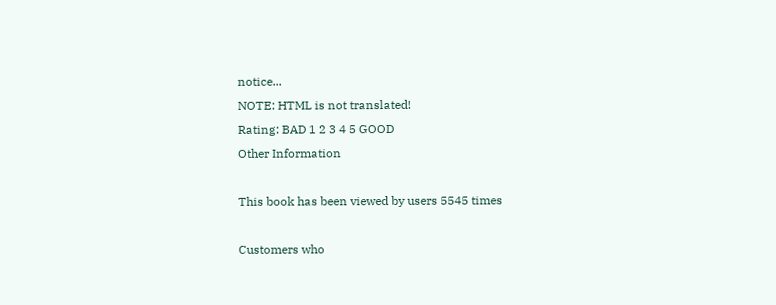notice...
NOTE: HTML is not translated!
Rating: BAD 1 2 3 4 5 GOOD
Other Information

This book has been viewed by users 5545 times

Customers who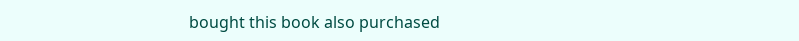bought this book also purchased